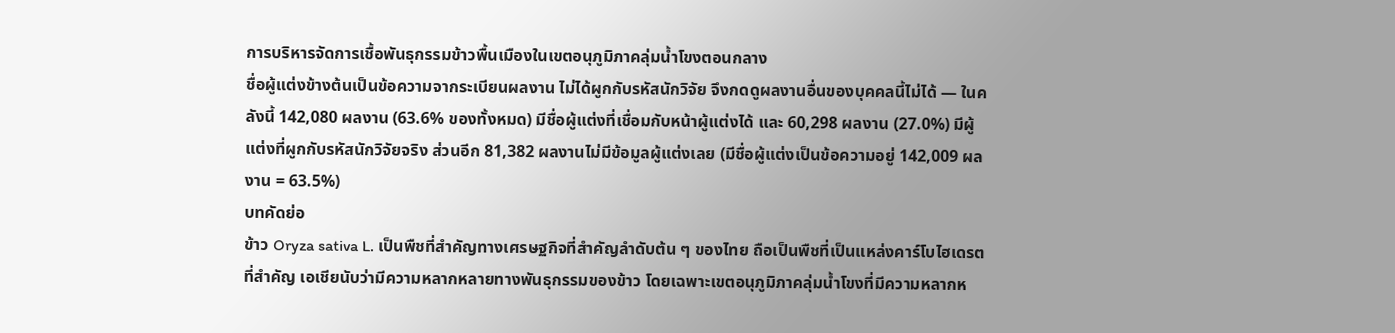การบริหารจัดการเชื้อพันธุกรรมข้าวพื้นเมืองในเขตอนุภูมิภาคลุ่มน้ำโขงตอนกลาง
ชื่อผู้แต่งข้างต้นเป็นข้อความจากระเบียนผลงาน ไม่ได้ผูกกับรหัสนักวิจัย จึงกดดูผลงานอื่นของบุคคลนี้ไม่ได้ — ในคลังนี้ 142,080 ผลงาน (63.6% ของทั้งหมด) มีชื่อผู้แต่งที่เชื่อมกับหน้าผู้แต่งได้ และ 60,298 ผลงาน (27.0%) มีผู้แต่งที่ผูกกับรหัสนักวิจัยจริง ส่วนอีก 81,382 ผลงานไม่มีข้อมูลผู้แต่งเลย (มีชื่อผู้แต่งเป็นข้อความอยู่ 142,009 ผลงาน = 63.5%)
บทคัดย่อ
ข้าว Oryza sativa L. เป็นพืชที่สำคัญทางเศรษฐกิจที่สำคัญลำดับต้น ๆ ของไทย ถือเป็นพืชที่เป็นแหล่งคาร์โบไฮเดรตที่สำคัญ เอเชียนับว่ามีความหลากหลายทางพันธุกรรมของข้าว โดยเฉพาะเขตอนุภูมิภาคลุ่มน้ำโขงที่มีความหลากห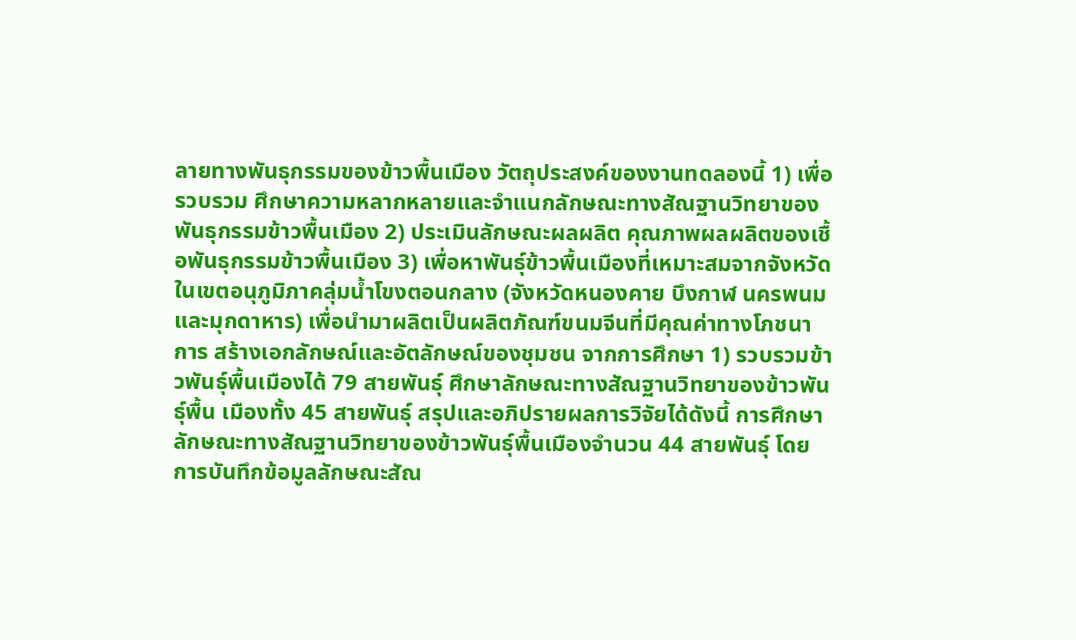ลายทางพันธุกรรมของข้าวพื้นเมือง วัตถุประสงค์ของงานทดลองนี้ 1) เพื่อรวบรวม ศึกษาความหลากหลายและจำแนกลักษณะทางสัณฐานวิทยาของพันธุกรรมข้าวพื้นเมือง 2) ประเมินลักษณะผลผลิต คุณภาพผลผลิตของเชื้อพันธุกรรมข้าวพื้นเมือง 3) เพื่อหาพันธุ์ข้าวพื้นเมืองที่เหมาะสมจากจังหวัดในเขตอนุภูมิภาคลุ่มน้ำโขงตอนกลาง (จังหวัดหนองคาย บึงกาฬ นครพนม และมุกดาหาร) เพื่อนำมาผลิตเป็นผลิตภัณฑ์ขนมจีนที่มีคุณค่าทางโภชนาการ สร้างเอกลักษณ์และอัตลักษณ์ของชุมชน จากการศึกษา 1) รวบรวมข้าวพันธุ์พื้นเมืองได้ 79 สายพันธุ์ ศึกษาลักษณะทางสัณฐานวิทยาของข้าวพันธุ์พื้น เมืองทั้ง 45 สายพันธุ์ สรุปและอภิปรายผลการวิจัยได้ดังนี้ การศึกษาลักษณะทางสัณฐานวิทยาของข้าวพันธุ์พื้นเมืองจำนวน 44 สายพันธุ์ โดยการบันทึกข้อมูลลักษณะสัณ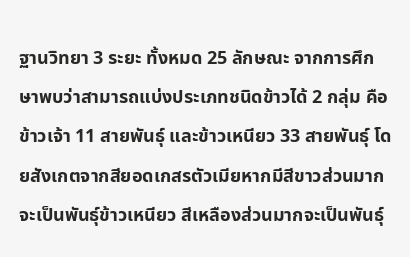ฐานวิทยา 3 ระยะ ทั้งหมด 25 ลักษณะ จากการศึกษาพบว่าสามารถแบ่งประเภทชนิดข้าวได้ 2 กลุ่ม คือ ข้าวเจ้า 11 สายพันธุ์ และข้าวเหนียว 33 สายพันธุ์ โดยสังเกตจากสียอดเกสรตัวเมียหากมีสีขาวส่วนมากจะเป็นพันธุ์ข้าวเหนียว สีเหลืองส่วนมากจะเป็นพันธุ์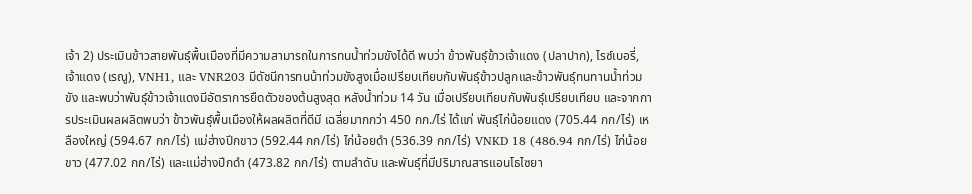เจ้า 2) ประเมินข้าวสายพันธุ์พื้นเมืองที่มีความสามารถในการทนน้ำท่วมขังได้ดี พบว่า ข้าวพันธุ์ข้าวเจ้าแดง (ปลาปาก), ไรซ์เบอรี่, เจ้าแดง (เรณู), VNH1, และ VNR203 มีดัชนีการทนน้าท่วมขังสูงเมื่อเปรียบเทียบกับพันธุ์ข้าวปลูกและข้าวพันธุ์ทนทานน้ำท่วมขัง และพบว่าพันธุ์ข้าวเจ้าแดงมีอัตราการยืดตัวของต้นสูงสุด หลังน้ำท่วม 14 วัน เมื่อเปรียบเทียบกับพันธุ์เปรียบเทียบ และจากการประเมินผลผลิตพบว่า ข้าวพันธุ์พื้นเมืองให้ผลผลิตที่ดีมี เฉลี่ยมากกว่า 450 กก./ไร่ ได้แก่ พันธุ์ไก่น้อยแดง (705.44 กก/ไร่) เหลืองใหญ่ (594.67 กก/ไร่) แม่ฮ่างปีกขาว (592.44 กก/ไร่) ไก่น้อยดำ (536.39 กก/ไร่) VNKD 18 (486.94 กก/ไร่) ไก่น้อยขาว (477.02 กก/ไร่) และแม่ฮ่างปีกดำ (473.82 กก/ไร่) ตามลำดับ และพันธุ์ที่มีปริมาณสารแอนโธไซยา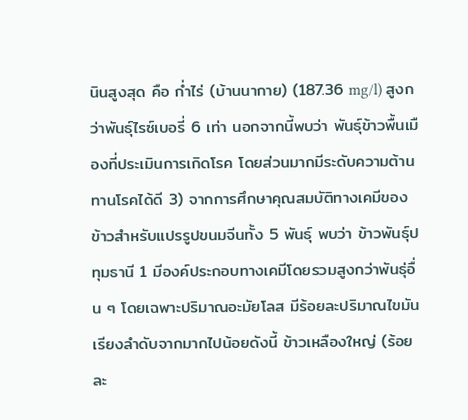นินสูงสุด คือ ก่ำไร่ (บ้านนากาย) (187.36 mg/l) สูงกว่าพันธุ์ไรซ์เบอรี่ 6 เท่า นอกจากนี้พบว่า พันธุ์ข้าวพื้นเมืองที่ประเมินการเกิดโรค โดยส่วนมากมีระดับความต้านทานโรคได้ดี 3) จากการศึกษาคุณสมบัติทางเคมีของข้าวสำหรับแปรรูปขนมจีนทั้ง 5 พันธุ์ พบว่า ข้าวพันธุ์ปทุมธานี 1 มีองค์ประกอบทางเคมีโดยรวมสูงกว่าพันธุ่อื่น ๆ โดยเฉพาะปริมาณอะมัยโลส มีร้อยละปริมาณไขมันเรียงลำดับจากมากไปน้อยดังนี้ ข้าวเหลืองใหญ่ (ร้อยละ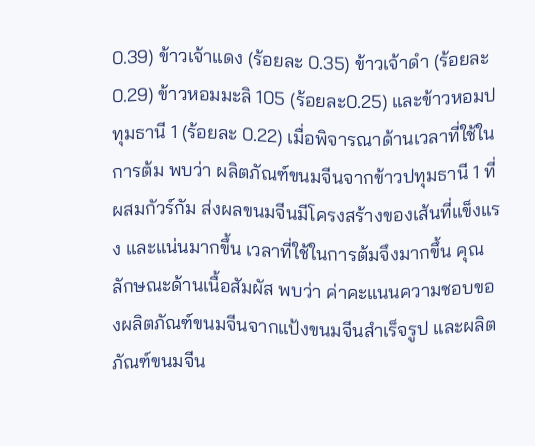0.39) ข้าวเจ้าแดง (ร้อยละ 0.35) ข้าวเจ้าดำ (ร้อยละ 0.29) ข้าวหอมมะลิ 105 (ร้อยละ0.25) และข้าวหอมปทุมธานี 1 (ร้อยละ 0.22) เมื่อพิจารณาด้านเวลาที่ใช้ในการต้ม พบว่า ผลิตภัณฑ์ขนมจีนจากข้าวปทุมธานี 1 ที่ผสมกัวร์กัม ส่งผลขนมจีนมีโครงสร้างของเส้นที่แข็งแรง และแน่นมากขึ้น เวลาที่ใช้ในการต้มจึงมากขึ้น คุณลักษณะด้านเนื้อสัมผัส พบว่า ค่าคะแนนความชอบของผลิตภัณฑ์ขนมจีนจากแป้งขนมจีนสำเร็จรูป และผลิตภัณฑ์ขนมจีน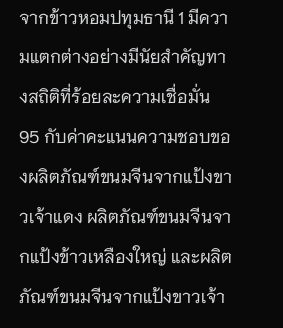จากข้าวหอมปทุมธานี 1 มีความแตกต่างอย่างมีนัยสำคัญทางสถิติที่ร้อยละความเชื่อมั่น 95 กับค่าคะแนนความชอบของผลิตภัณฑ์ขนมจีนจากแป้งขาวเจ้าแดง ผลิตภัณฑ์ขนมจีนจากแป้งข้าวเหลืองใหญ่ และผลิตภัณฑ์ขนมจีนจากแป้งขาวเจ้า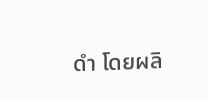ดำ โดยผลิ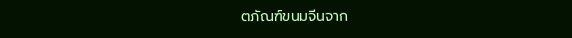ตภัณฑ์ขนมจีนจาก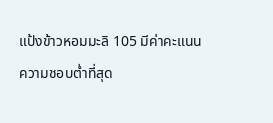แป้งข้าวหอมมะลิ 105 มีค่าคะแนนความชอบต่ำที่สุด